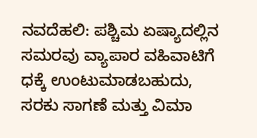ನವದೆಹಲಿ: ಪಶ್ಚಿಮ ಏಷ್ಯಾದಲ್ಲಿನ ಸಮರವು ವ್ಯಾಪಾರ ವಹಿವಾಟಿಗೆ ಧಕ್ಕೆ ಉಂಟುಮಾಡಬಹುದು, ಸರಕು ಸಾಗಣೆ ಮತ್ತು ವಿಮಾ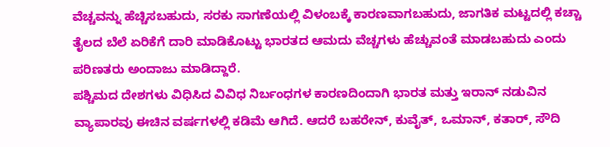ವೆಚ್ಚವನ್ನು ಹೆಚ್ಚಿಸಬಹುದು, ಸರಕು ಸಾಗಣೆಯಲ್ಲಿ ವಿಳಂಬಕ್ಕೆ ಕಾರಣವಾಗಬಹುದು, ಜಾಗತಿಕ ಮಟ್ಟದಲ್ಲಿ ಕಚ್ಚಾ ತೈಲದ ಬೆಲೆ ಏರಿಕೆಗೆ ದಾರಿ ಮಾಡಿಕೊಟ್ಟು ಭಾರತದ ಆಮದು ವೆಚ್ಚಗಳು ಹೆಚ್ಚುವಂತೆ ಮಾಡಬಹುದು ಎಂದು ಪರಿಣತರು ಅಂದಾಜು ಮಾಡಿದ್ದಾರೆ.
ಪಶ್ಚಿಮದ ದೇಶಗಳು ವಿಧಿಸಿದ ವಿವಿಧ ನಿರ್ಬಂಧಗಳ ಕಾರಣದಿಂದಾಗಿ ಭಾರತ ಮತ್ತು ಇರಾನ್ ನಡುವಿನ ವ್ಯಾಪಾರವು ಈಚಿನ ವರ್ಷಗಳಲ್ಲಿ ಕಡಿಮೆ ಆಗಿದೆ. ಆದರೆ ಬಹರೇನ್, ಕುವೈತ್, ಒಮಾನ್, ಕತಾರ್, ಸೌದಿ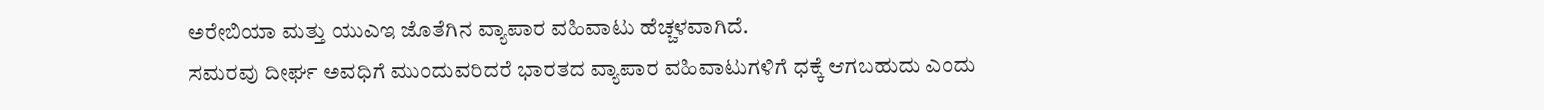ಅರೇಬಿಯಾ ಮತ್ತು ಯುಎಇ ಜೊತೆಗಿನ ವ್ಯಾಪಾರ ವಹಿವಾಟು ಹೆಚ್ಚಳವಾಗಿದೆ.
ಸಮರವು ದೀರ್ಘ ಅವಧಿಗೆ ಮುಂದುವರಿದರೆ ಭಾರತದ ವ್ಯಾಪಾರ ವಹಿವಾಟುಗಳಿಗೆ ಧಕ್ಕೆ ಆಗಬಹುದು ಎಂದು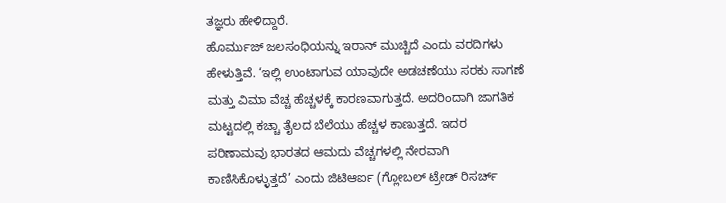ತಜ್ಞರು ಹೇಳಿದ್ದಾರೆ.
ಹೊರ್ಮುಜ್ ಜಲಸಂಧಿಯನ್ನು ಇರಾನ್ ಮುಚ್ಚಿದೆ ಎಂದು ವರದಿಗಳು ಹೇಳುತ್ತಿವೆ. ‘ಇಲ್ಲಿ ಉಂಟಾಗುವ ಯಾವುದೇ ಅಡಚಣೆಯು ಸರಕು ಸಾಗಣೆ ಮತ್ತು ವಿಮಾ ವೆಚ್ಚ ಹೆಚ್ಚಳಕ್ಕೆ ಕಾರಣವಾಗುತ್ತದೆ. ಅದರಿಂದಾಗಿ ಜಾಗತಿಕ ಮಟ್ಟದಲ್ಲಿ ಕಚ್ಚಾ ತೈಲದ ಬೆಲೆಯು ಹೆಚ್ಚಳ ಕಾಣುತ್ತದೆ. ಇದರ ಪರಿಣಾಮವು ಭಾರತದ ಆಮದು ವೆಚ್ಚಗಳಲ್ಲಿ ನೇರವಾಗಿ ಕಾಣಿಸಿಕೊಳ್ಳುತ್ತದೆ’ ಎಂದು ಜಿಟಿಆರ್ಐ (ಗ್ಲೋಬಲ್ ಟ್ರೇಡ್ ರಿಸರ್ಚ್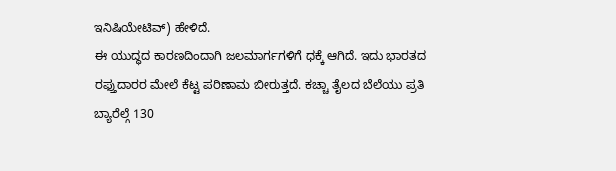ಇನಿಷಿಯೇಟಿವ್) ಹೇಳಿದೆ.
ಈ ಯುದ್ಧದ ಕಾರಣದಿಂದಾಗಿ ಜಲಮಾರ್ಗಗಳಿಗೆ ಧಕ್ಕೆ ಆಗಿದೆ. ಇದು ಭಾರತದ ರಫ್ತುದಾರರ ಮೇಲೆ ಕೆಟ್ಟ ಪರಿಣಾಮ ಬೀರುತ್ತದೆ. ಕಚ್ಚಾ ತೈಲದ ಬೆಲೆಯು ಪ್ರತಿ ಬ್ಯಾರೆಲ್ಗೆ 130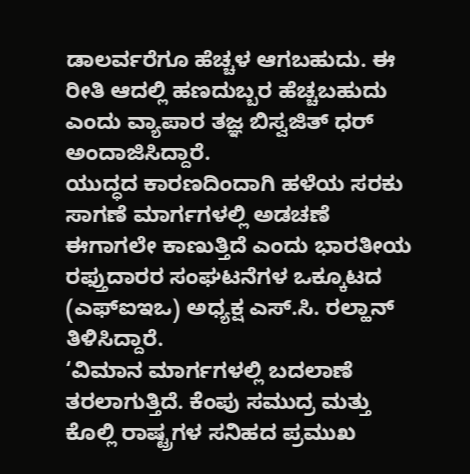ಡಾಲರ್ವರೆಗೂ ಹೆಚ್ಚಳ ಆಗಬಹುದು. ಈ ರೀತಿ ಆದಲ್ಲಿ ಹಣದುಬ್ಬರ ಹೆಚ್ಚಬಹುದು ಎಂದು ವ್ಯಾಪಾರ ತಜ್ಞ ಬಿಸ್ವಜಿತ್ ಧರ್ ಅಂದಾಜಿಸಿದ್ದಾರೆ.
ಯುದ್ಧದ ಕಾರಣದಿಂದಾಗಿ ಹಳೆಯ ಸರಕು ಸಾಗಣೆ ಮಾರ್ಗಗಳಲ್ಲಿ ಅಡಚಣೆ ಈಗಾಗಲೇ ಕಾಣುತ್ತಿದೆ ಎಂದು ಭಾರತೀಯ ರಫ್ತುದಾರರ ಸಂಘಟನೆಗಳ ಒಕ್ಕೂಟದ (ಎಫ್ಐಇಒ) ಅಧ್ಯಕ್ಷ ಎಸ್.ಸಿ. ರಲ್ಹಾನ್ ತಿಳಿಸಿದ್ದಾರೆ.
‘ವಿಮಾನ ಮಾರ್ಗಗಳಲ್ಲಿ ಬದಲಾಣೆ ತರಲಾಗುತ್ತಿದೆ. ಕೆಂಪು ಸಮುದ್ರ ಮತ್ತು ಕೊಲ್ಲಿ ರಾಷ್ಟ್ರಗಳ ಸನಿಹದ ಪ್ರಮುಖ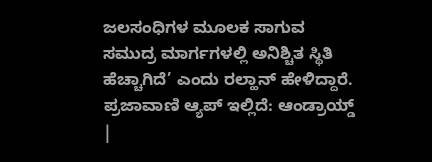ಜಲಸಂಧಿಗಳ ಮೂಲಕ ಸಾಗುವ ಸಮುದ್ರ ಮಾರ್ಗಗಳಲ್ಲಿ ಅನಿಶ್ಚಿತ ಸ್ಥಿತಿ ಹೆಚ್ಚಾಗಿದೆ’ ಎಂದು ರಲ್ಹಾನ್ ಹೇಳಿದ್ದಾರೆ.
ಪ್ರಜಾವಾಣಿ ಆ್ಯಪ್ ಇಲ್ಲಿದೆ: ಆಂಡ್ರಾಯ್ಡ್ |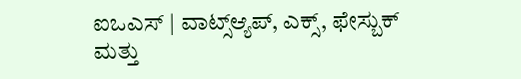ಐಒಎಸ್ | ವಾಟ್ಸ್ಆ್ಯಪ್, ಎಕ್ಸ್, ಫೇಸ್ಬುಕ್ ಮತ್ತು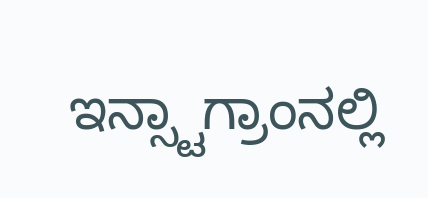ಇನ್ಸ್ಟಾಗ್ರಾಂನಲ್ಲಿ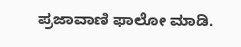ಪ್ರಜಾವಾಣಿ ಫಾಲೋ ಮಾಡಿ.